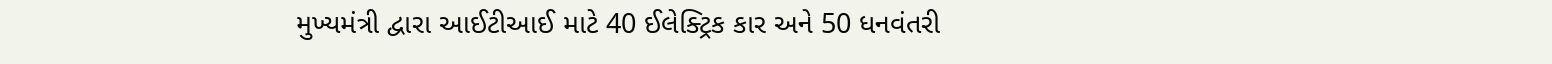મુખ્યમંત્રી દ્વારા આઈટીઆઈ માટે 40 ઈલેક્ટ્રિક કાર અને 50 ધનવંતરી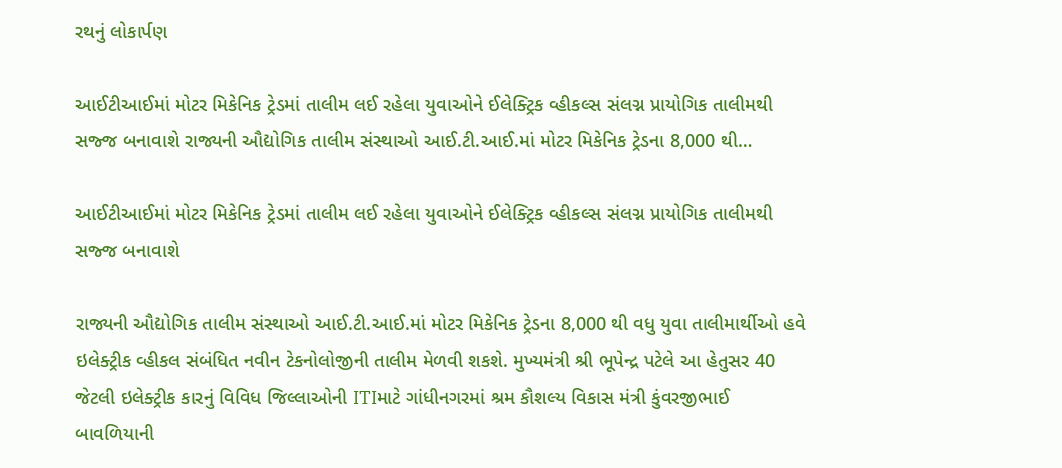રથનું લોકાર્પણ

આઈટીઆઈમાં મોટર મિકેનિક ટ્રેડમાં તાલીમ લઈ રહેલા યુવાઓને ઈલેક્ટ્રિક વ્હીકલ્સ સંલગ્ન પ્રાયોગિક તાલીમથી સજ્જ બનાવાશે રાજ્યની ઔદ્યોગિક તાલીમ સંસ્થાઓ આઈ.ટી.આઈ.માં મોટર મિકેનિક ટ્રેડના 8,000 થી…

આઈટીઆઈમાં મોટર મિકેનિક ટ્રેડમાં તાલીમ લઈ રહેલા યુવાઓને ઈલેક્ટ્રિક વ્હીકલ્સ સંલગ્ન પ્રાયોગિક તાલીમથી સજ્જ બનાવાશે

રાજ્યની ઔદ્યોગિક તાલીમ સંસ્થાઓ આઈ.ટી.આઈ.માં મોટર મિકેનિક ટ્રેડના 8,000 થી વધુ યુવા તાલીમાર્થીઓ હવે ઇલેક્ટ્રીક વ્હીકલ સંબંધિત નવીન ટેકનોલોજીની તાલીમ મેળવી શકશે. મુખ્યમંત્રી શ્રી ભૂપેન્દ્ર પટેલે આ હેતુસર 40 જેટલી ઇલેક્ટ્રીક કારનું વિવિધ જિલ્લાઓની ITIમાટે ગાંધીનગરમાં શ્રમ કૌશલ્ય વિકાસ મંત્રી કુંવરજીભાઈ બાવળિયાની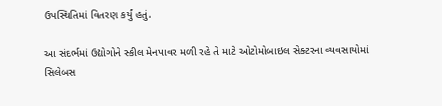ઉપસ્થિતિમાં વિતરણ કર્યું હતું.

આ સંદર્ભમાં ઉદ્યોગોને સ્કીલ મેનપાવર મળી રહે તે માટે ઓટોમોબાઇલ સેક્ટરના વ્યવસાયોમાં સિલેબસ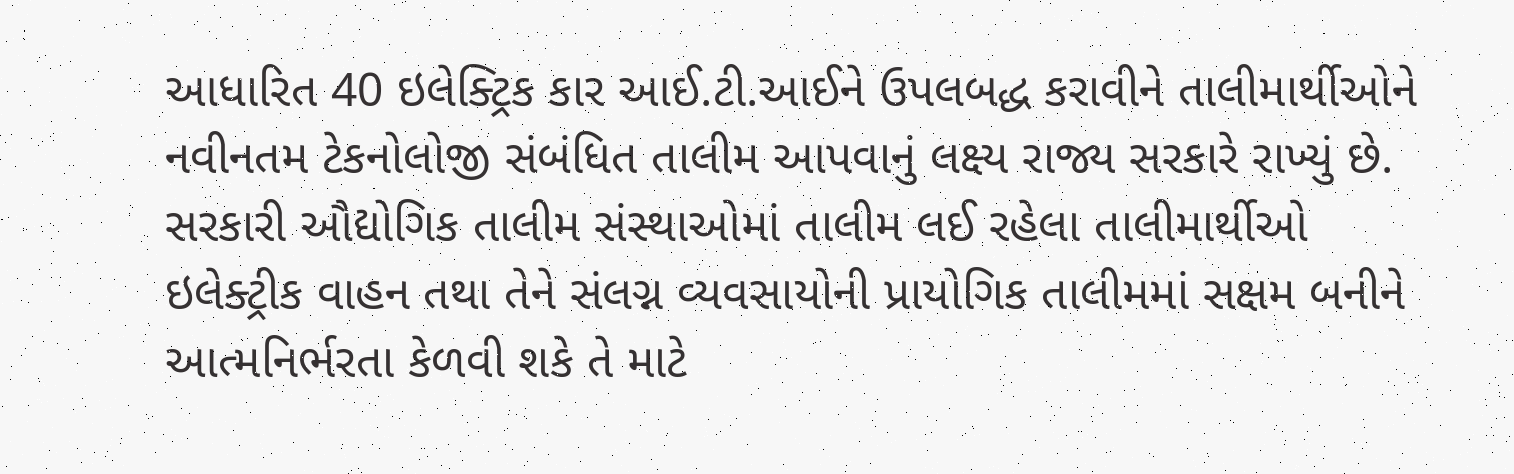આધારિત 40 ઇલેક્ટ્રિક કાર આઈ.ટી.આઈને ઉપલબદ્ધ કરાવીને તાલીમાર્થીઓને નવીનતમ ટેકનોલોજી સંબંધિત તાલીમ આપવાનું લક્ષ્ય રાજ્ય સરકારે રાખ્યું છે. સરકારી ઔદ્યોગિક તાલીમ સંસ્થાઓમાં તાલીમ લઈ રહેલા તાલીમાર્થીઓ ઇલેક્ટ્રીક વાહન તથા તેને સંલગ્ન વ્યવસાયોની પ્રાયોગિક તાલીમમાં સક્ષમ બનીને આત્મનિર્ભરતા કેળવી શકે તે માટે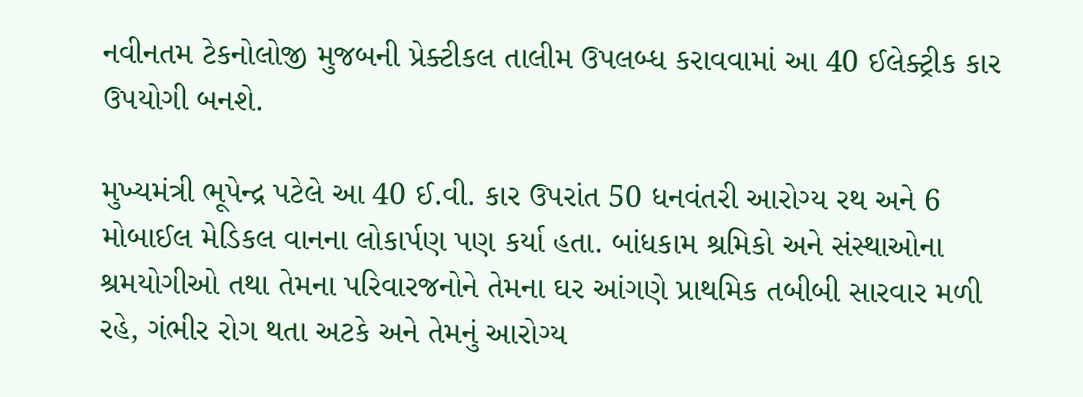નવીનતમ ટેકનોલોજી મુજબની પ્રેક્ટીકલ તાલીમ ઉપલબ્ધ કરાવવામાં આ 40 ઈલેક્ટ્રીક કાર ઉપયોગી બનશે.

મુખ્યમંત્રી ભૂપેન્દ્ર પટેલે આ 40 ઈ.વી. કાર ઉપરાંત 50 ધનવંતરી આરોગ્ય રથ અને 6 મોબાઈલ મેડિકલ વાનના લોકાર્પણ પણ કર્યા હતા. બાંધકામ શ્રમિકો અને સંસ્થાઓના શ્રમયોગીઓ તથા તેમના પરિવારજનોને તેમના ઘર આંગણે પ્રાથમિક તબીબી સારવાર મળી રહે, ગંભીર રોગ થતા અટકે અને તેમનું આરોગ્ય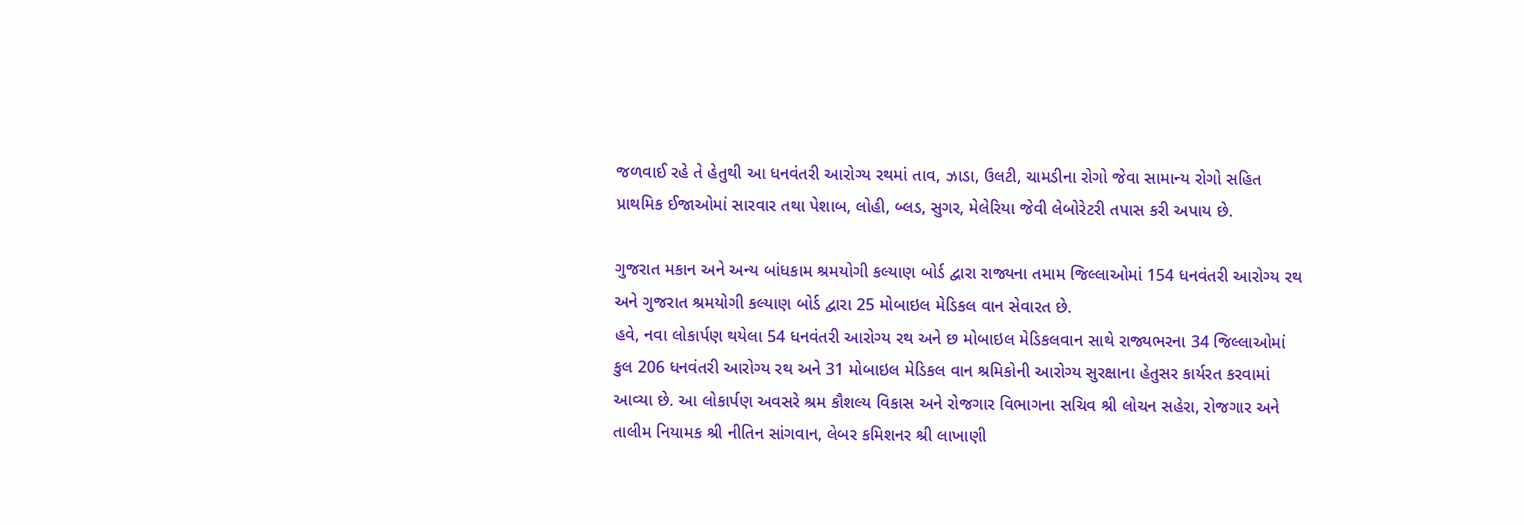જળવાઈ રહે તે હેતુથી આ ધનવંતરી આરોગ્ય રથમાં તાવ, ઝાડા, ઉલટી, ચામડીના રોગો જેવા સામાન્ય રોગો સહિત પ્રાથમિક ઈજાઓમાં સારવાર તથા પેશાબ, લોહી, બ્લડ, સુગર, મેલેરિયા જેવી લેબોરેટરી તપાસ કરી અપાય છે.

ગુજરાત મકાન અને અન્ય બાંધકામ શ્રમયોગી કલ્યાણ બોર્ડ દ્વારા રાજ્યના તમામ જિલ્લાઓમાં 154 ધનવંતરી આરોગ્ય રથ અને ગુજરાત શ્રમયોગી કલ્યાણ બોર્ડ દ્વારા 25 મોબાઇલ મેડિકલ વાન સેવારત છે.
હવે, નવા લોકાર્પણ થયેલા 54 ધનવંતરી આરોગ્ય રથ અને છ મોબાઇલ મેડિકલવાન સાથે રાજ્યભરના 34 જિલ્લાઓમાં કુલ 206 ધનવંતરી આરોગ્ય રથ અને 31 મોબાઇલ મેડિકલ વાન શ્રમિકોની આરોગ્ય સુરક્ષાના હેતુસર કાર્યરત કરવામાં આવ્યા છે. આ લોકાર્પણ અવસરે શ્રમ કૌશલ્ય વિકાસ અને રોજગાર વિભાગના સચિવ શ્રી લોચન સહેરા, રોજગાર અને તાલીમ નિયામક શ્રી નીતિન સાંગવાન, લેબર કમિશનર શ્રી લાખાણી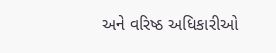અને વરિષ્ઠ અધિકારીઓ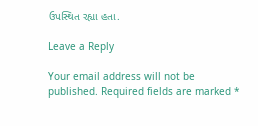ઉપસ્થિત રહ્યા હતા.

Leave a Reply

Your email address will not be published. Required fields are marked *